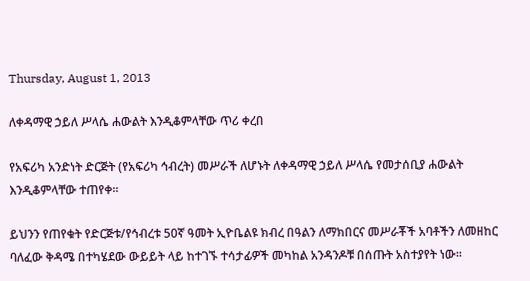Thursday, August 1, 2013

ለቀዳማዊ ኃይለ ሥላሴ ሐውልት እንዲቆምላቸው ጥሪ ቀረበ

የአፍሪካ አንድነት ድርጅት (የአፍሪካ ኅብረት) መሥራች ለሆኑት ለቀዳማዊ ኃይለ ሥላሴ የመታሰቢያ ሐውልት እንዲቆምላቸው ተጠየቀ፡፡

ይህንን የጠየቁት የድርጅቱ/የኅብረቱ 50ኛ ዓመት ኢዮቤልዩ ክብረ በዓልን ለማክበርና መሥራቾች አባቶችን ለመዘከር ባለፈው ቅዳሜ በተካሄደው ውይይት ላይ ከተገኙ ተሳታፊዎች መካከል አንዳንዶቹ በሰጡት አስተያየት ነው፡፡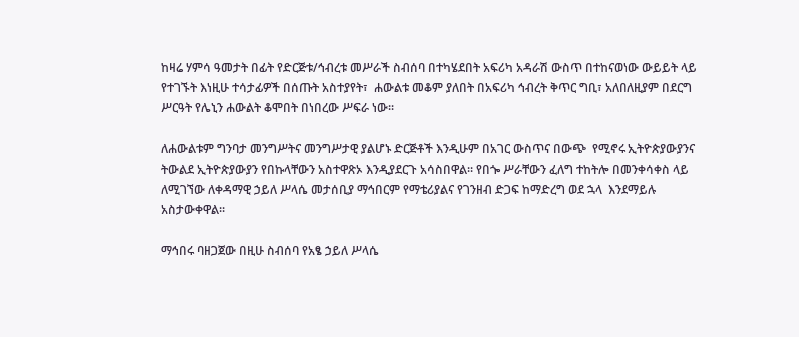ከዛሬ ሃምሳ ዓመታት በፊት የድርጅቱ/ኅብረቱ መሥራች ስብሰባ በተካሄደበት አፍሪካ አዳራሽ ውስጥ በተከናወነው ውይይት ላይ የተገኙት እነዚሁ ተሳታፊዎች በሰጡት አስተያየት፣  ሐውልቱ መቆም ያለበት በአፍሪካ ኅብረት ቅጥር ግቢ፣ አለበለዚያም በደርግ ሥርዓት የሌኒን ሐውልት ቆሞበት በነበረው ሥፍራ ነው፡፡

ለሐውልቱም ግንባታ መንግሥትና መንግሥታዊ ያልሆኑ ድርጅቶች እንዲሁም በአገር ውስጥና በውጭ  የሚኖሩ ኢትዮጵያውያንና ትውልደ ኢትዮጵያውያን የበኩላቸውን አስተዋጽኦ እንዲያደርጉ አሳስበዋል፡፡ የበጐ ሥራቸውን ፈለግ ተከትሎ በመንቀሳቀስ ላይ ለሚገኘው ለቀዳማዊ ኃይለ ሥላሴ መታሰቢያ ማኅበርም የማቴሪያልና የገንዘብ ድጋፍ ከማድረግ ወደ ኋላ  እንደማይሉ አስታውቀዋል፡፡

ማኅበሩ ባዘጋጀው በዚሁ ስብሰባ የአፄ ኃይለ ሥላሴ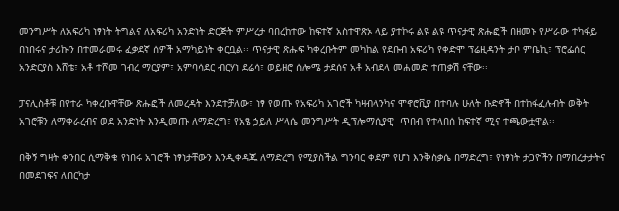መንግሥት ለአፍሪካ ነፃነት ትግልና ለአፍሪካ አንድነት ድርጅት ምሥረታ ባበረከተው ከፍተኛ አስተዋጽኦ ላይ ያተኮሩ ልዩ ልዩ ጥናታዊ ጽሑፎች በዘመኑ የሥራው ተካፋይ በነበሩና ታሪኩን በተመራመሩ ፈቃደኛ ሰዎች አማካይነት ቀርቧል፡፡ ጥናታዊ ጽሑፍ ካቀረቡትም መካከል የደቡብ አፍሪካ የቀድሞ ፕሬዚዳንት ታቦ ምቤኪ፣ ፕሮፌሰር አንድርያስ እሸቴ፣ አቶ ተሾመ ገብረ ማርያም፣ አምባሳደር ብርሃነ ደሬሳ፣ ወይዘሮ ሰሎሜ ታደሰና አቶ አብደላ መሐመድ ተጠቃሽ ናቸው፡፡

ፓናሊስቶቹ በየተራ ካቀረቡዋቸው ጽሑፎች ለመረዳት እንደተቻለው፣ ነፃ የወጡ የአፍሪካ አገሮች ካዛብላንካና ሞኖሮቪያ በተባሉ ሁለት ቡድኖች በተከፋፈሉብት ወቅት አገሮቹን ለማቀራረብና ወደ አንድነት እንዲመጡ ለማድረግ፣ የአፄ ኃይለ ሥላሴ መንግሥት ዲፕሎማሲያዊ  ጥበብ የተላበሰ ከፍተኛ ሚና ተጫውቷዋል፡፡

በቅኝ ግዛት ቀንበር ሲማቅቁ የነበሩ አገሮች ነፃነታቸውን እንዲቀዳጁ ለማድረግ የሚያስችል ግንባር ቀደም የሆነ እንቅስቃሴ በማድረግ፣ የነፃነት ታጋዮችን በማበረታታትና  በመደገፍና ለበርካታ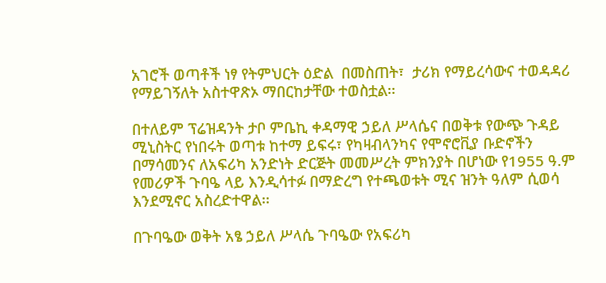አገሮች ወጣቶች ነፃ የትምህርት ዕድል  በመስጠት፣  ታሪክ የማይረሳውና ተወዳዳሪ የማይገኝለት አስተዋጽኦ ማበርከታቸው ተወስቷል፡፡

በተለይም ፕሬዝዳንት ታቦ ምቤኪ ቀዳማዊ ኃይለ ሥላሴና በወቅቱ የውጭ ጉዳይ ሚኒስትር የነበሩት ወጣቱ ከተማ ይፍሩ፣ የካዛብላንካና የሞኖሮቪያ ቡድኖችን በማሳመንና ለአፍሪካ አንድነት ድርጅት መመሥረት ምክንያት በሆነው የ1955 ዓ.ም የመሪዎች ጉባዔ ላይ እንዲሳተፉ በማድረግ የተጫወቱት ሚና ዝንት ዓለም ሲወሳ እንደሚኖር አስረድተዋል፡፡

በጉባዔው ወቅት አፄ ኃይለ ሥላሴ ጉባዔው የአፍሪካ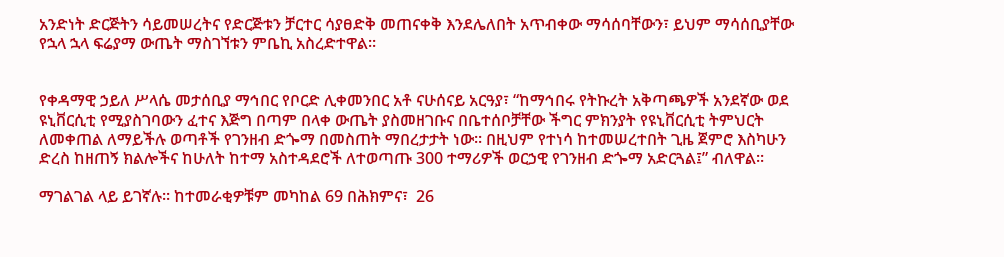አንድነት ድርጅትን ሳይመሠረትና የድርጅቱን ቻርተር ሳያፀድቅ መጠናቀቅ እንደሌለበት አጥብቀው ማሳሰባቸውን፣ ይህም ማሳሰቢያቸው የኋላ ኋላ ፍሬያማ ውጤት ማስገኘቱን ምቤኪ አስረድተዋል፡፡


የቀዳማዊ ኃይለ ሥላሴ መታሰቢያ ማኅበር የቦርድ ሊቀመንበር አቶ ናሁሰናይ አርዓያ፣ “ከማኅበሩ የትኩረት አቅጣጫዎች አንደኛው ወደ ዩኒቨርሲቲ የሚያስገባውን ፈተና እጅግ በጣም በላቀ ውጤት ያስመዘገቡና በቤተሰቦቻቸው ችግር ምክንያት የዩኒቨርሲቲ ትምህርት ለመቀጠል ለማይችሉ ወጣቶች የገንዘብ ድጐማ በመስጠት ማበረታታት ነው፡፡ በዚህም የተነሳ ከተመሠረተበት ጊዜ ጀምሮ እስካሁን ድረስ ከዘጠኝ ክልሎችና ከሁለት ከተማ አስተዳደሮች ለተወጣጡ 300 ተማሪዎች ወርኃዊ የገንዘብ ድጐማ አድርጓል፤” ብለዋል፡፡

ማገልገል ላይ ይገኛሉ፡፡ ከተመራቂዎቹም መካከል 69 በሕክምና፣  26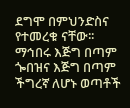ደግሞ በምህንድስና የተመረቁ ናቸው፡፡  ማኅበሩ እጅግ በጣም ጐበዝና እጅግ በጣም ችግረኛ ለሆኑ ወጣቶች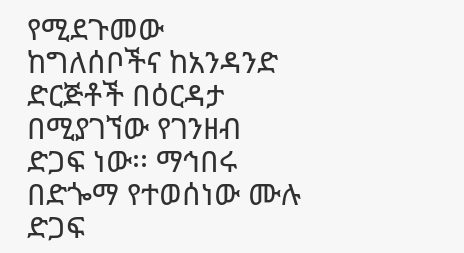የሚደጉመው ከግለሰቦችና ከአንዳንድ ድርጅቶች በዕርዳታ በሚያገኘው የገንዘብ ድጋፍ ነው፡፡ ማኅበሩ በድጐማ የተወሰነው ሙሉ ድጋፍ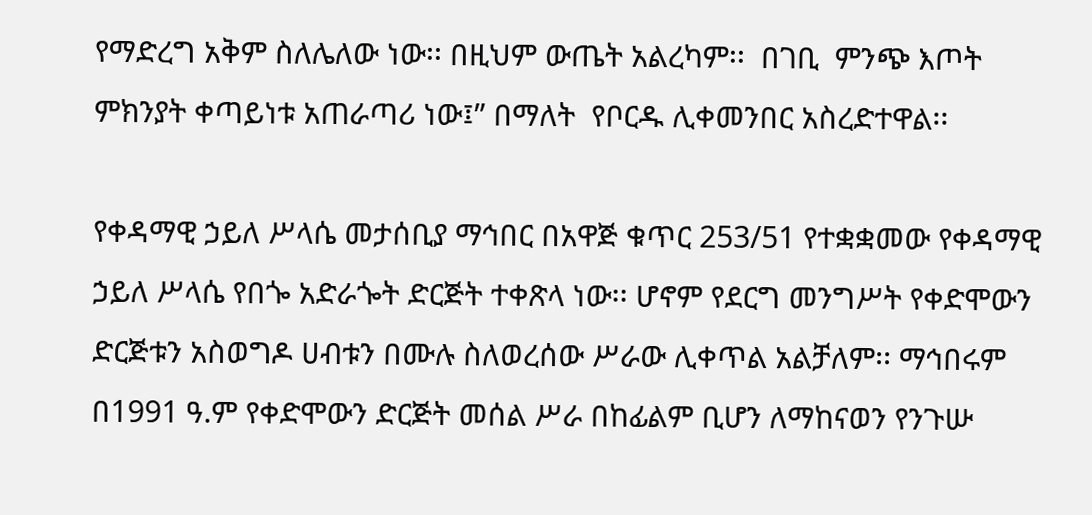የማድረግ አቅም ስለሌለው ነው፡፡ በዚህም ውጤት አልረካም፡፡  በገቢ  ምንጭ እጦት ምክንያት ቀጣይነቱ አጠራጣሪ ነው፤” በማለት  የቦርዱ ሊቀመንበር አስረድተዋል፡፡

የቀዳማዊ ኃይለ ሥላሴ መታሰቢያ ማኅበር በአዋጅ ቁጥር 253/51 የተቋቋመው የቀዳማዊ ኃይለ ሥላሴ የበጐ አድራጐት ድርጅት ተቀጽላ ነው፡፡ ሆኖም የደርግ መንግሥት የቀድሞውን ድርጅቱን አስወግዶ ሀብቱን በሙሉ ስለወረሰው ሥራው ሊቀጥል አልቻለም፡፡ ማኅበሩም በ1991 ዓ.ም የቀድሞውን ድርጅት መሰል ሥራ በከፊልም ቢሆን ለማከናወን የንጉሡ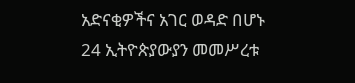አድናቂዎችና አገር ወዳድ በሆኑ 24 ኢትዮጵያውያን መመሥረቱ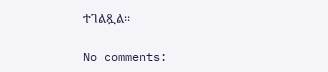ተገልጿል፡፡

No comments: